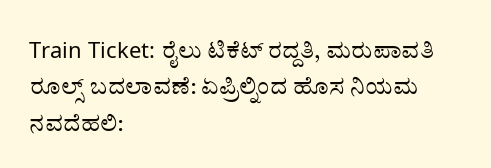Train Ticket: ರೈಲು ಟಿಕೆಟ್ ರದ್ದತಿ, ಮರುಪಾವತಿ ರೂಲ್ಸ್ ಬದಲಾವಣೆ: ಏಪ್ರಿಲ್ನಿಂದ ಹೊಸ ನಿಯಮ
ನವದೆಹಲಿ: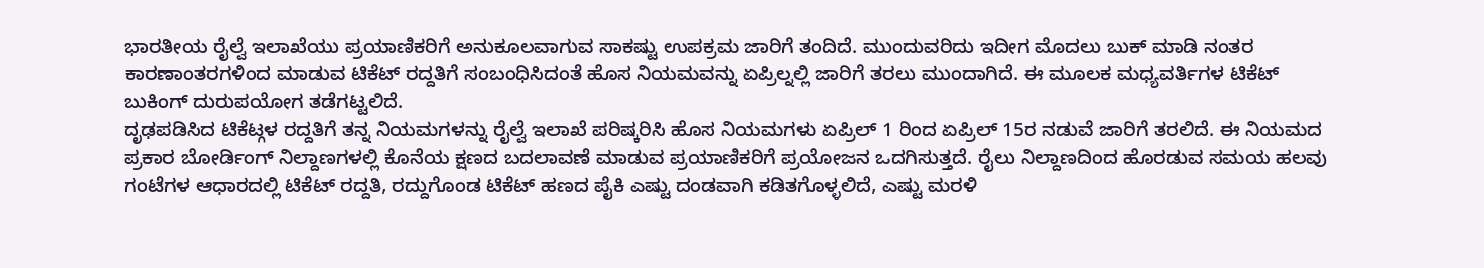ಭಾರತೀಯ ರೈಲ್ವೆ ಇಲಾಖೆಯು ಪ್ರಯಾಣಿಕರಿಗೆ ಅನುಕೂಲವಾಗುವ ಸಾಕಷ್ಟು ಉಪಕ್ರಮ ಜಾರಿಗೆ ತಂದಿದೆ. ಮುಂದುವರಿದು ಇದೀಗ ಮೊದಲು ಬುಕ್ ಮಾಡಿ ನಂತರ ಕಾರಣಾಂತರಗಳಿಂದ ಮಾಡುವ ಟಿಕೆಟ್ ರದ್ದತಿಗೆ ಸಂಬಂಧಿಸಿದಂತೆ ಹೊಸ ನಿಯಮವನ್ನು ಏಪ್ರಿಲ್ನಲ್ಲಿ ಜಾರಿಗೆ ತರಲು ಮುಂದಾಗಿದೆ. ಈ ಮೂಲಕ ಮಧ್ಯವರ್ತಿಗಳ ಟಿಕೆಟ್ ಬುಕಿಂಗ್ ದುರುಪಯೋಗ ತಡೆಗಟ್ಟಲಿದೆ.
ದೃಢಪಡಿಸಿದ ಟಿಕೆಟ್ಗಳ ರದ್ದತಿಗೆ ತನ್ನ ನಿಯಮಗಳನ್ನು ರೈಲ್ವೆ ಇಲಾಖೆ ಪರಿಷ್ಕರಿಸಿ ಹೊಸ ನಿಯಮಗಳು ಏಪ್ರಿಲ್ 1 ರಿಂದ ಏಪ್ರಿಲ್ 15ರ ನಡುವೆ ಜಾರಿಗೆ ತರಲಿದೆ. ಈ ನಿಯಮದ ಪ್ರಕಾರ ಬೋರ್ಡಿಂಗ್ ನಿಲ್ದಾಣಗಳಲ್ಲಿ ಕೊನೆಯ ಕ್ಷಣದ ಬದಲಾವಣೆ ಮಾಡುವ ಪ್ರಯಾಣಿಕರಿಗೆ ಪ್ರಯೋಜನ ಒದಗಿಸುತ್ತದೆ. ರೈಲು ನಿಲ್ದಾಣದಿಂದ ಹೊರಡುವ ಸಮಯ ಹಲವು ಗಂಟೆಗಳ ಆಧಾರದಲ್ಲಿ ಟಿಕೆಟ್ ರದ್ದತಿ, ರದ್ದುಗೊಂಡ ಟಿಕೆಟ್ ಹಣದ ಪೈಕಿ ಎಷ್ಟು ದಂಡವಾಗಿ ಕಡಿತಗೊಳ್ಳಲಿದೆ, ಎಷ್ಟು ಮರಳಿ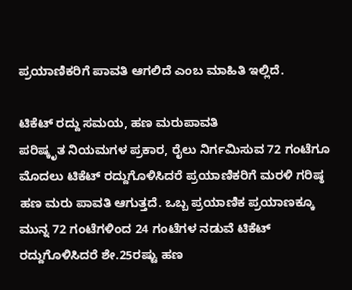ಪ್ರಯಾಣಿಕರಿಗೆ ಪಾವತಿ ಆಗಲಿದೆ ಎಂಬ ಮಾಹಿತಿ ಇಲ್ಲಿದೆ.

ಟಿಕೆಟ್ ರದ್ದು ಸಮಯ, ಹಣ ಮರುಪಾವತಿ
ಪರಿಷ್ಕೃತ ನಿಯಮಗಳ ಪ್ರಕಾರ, ರೈಲು ನಿರ್ಗಮಿಸುವ 72 ಗಂಟೆಗೂ ಮೊದಲು ಟಿಕೆಟ್ ರದ್ದುಗೊಳಿಸಿದರೆ ಪ್ರಯಾಣಿಕರಿಗೆ ಮರಳಿ ಗರಿಷ್ಠ ಹಣ ಮರು ಪಾವತಿ ಆಗುತ್ತದೆ. ಒಬ್ಬ ಪ್ರಯಾಣಿಕ ಪ್ರಯಾಣಕ್ಕೂ ಮುನ್ನ 72 ಗಂಟೆಗಳಿಂದ 24 ಗಂಟೆಗಳ ನಡುವೆ ಟಿಕೆಟ್ ರದ್ದುಗೊಳಿಸಿದರೆ ಶೇ.25ರಷ್ಟು ಹಣ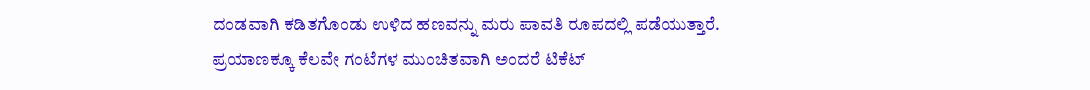ದಂಡವಾಗಿ ಕಡಿತಗೊಂಡು ಉಳಿದ ಹಣವನ್ನು ಮರು ಪಾವತಿ ರೂಪದಲ್ಲಿ ಪಡೆಯುತ್ತಾರೆ.
ಪ್ರಯಾಣಕ್ಕೂ ಕೆಲವೇ ಗಂಟೆಗಳ ಮುಂಚಿತವಾಗಿ ಅಂದರೆ ಟಿಕೆಟ್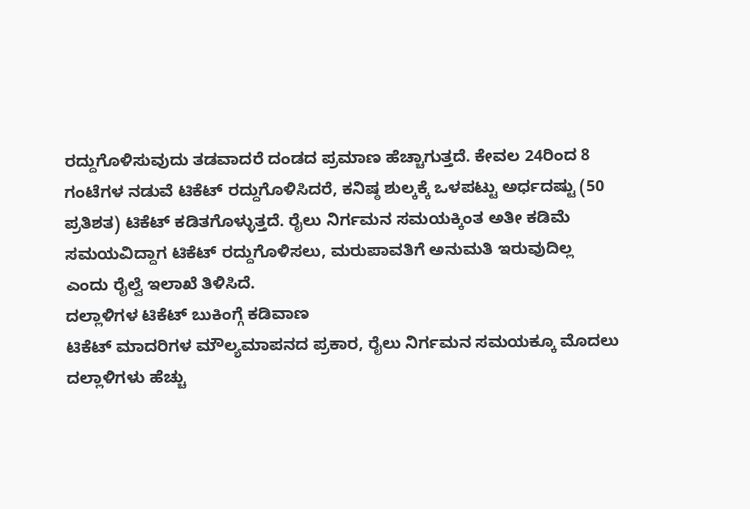ರದ್ದುಗೊಳಿಸುವುದು ತಡವಾದರೆ ದಂಡದ ಪ್ರಮಾಣ ಹೆಚ್ಚಾಗುತ್ತದೆ. ಕೇವಲ 24ರಿಂದ 8 ಗಂಟೆಗಳ ನಡುವೆ ಟಿಕೆಟ್ ರದ್ದುಗೊಳಿಸಿದರೆ, ಕನಿಷ್ಠ ಶುಲ್ಕಕ್ಕೆ ಒಳಪಟ್ಟು ಅರ್ಧದಷ್ಟು (50 ಪ್ರತಿಶತ) ಟಿಕೆಟ್ ಕಡಿತಗೊಳ್ಳುತ್ತದೆ. ರೈಲು ನಿರ್ಗಮನ ಸಮಯಕ್ಕಿಂತ ಅತೀ ಕಡಿಮೆ ಸಮಯವಿದ್ದಾಗ ಟಿಕೆಟ್ ರದ್ದುಗೊಳಿಸಲು, ಮರುಪಾವತಿಗೆ ಅನುಮತಿ ಇರುವುದಿಲ್ಲ ಎಂದು ರೈಲ್ವೆ ಇಲಾಖೆ ತಿಳಿಸಿದೆ.
ದಲ್ಲಾಳಿಗಳ ಟಿಕೆಟ್ ಬುಕಿಂಗ್ಗೆ ಕಡಿವಾಣ
ಟಿಕೆಟ್ ಮಾದರಿಗಳ ಮೌಲ್ಯಮಾಪನದ ಪ್ರಕಾರ, ರೈಲು ನಿರ್ಗಮನ ಸಮಯಕ್ಕೂ ಮೊದಲು ದಲ್ಲಾಳಿಗಳು ಹೆಚ್ಚು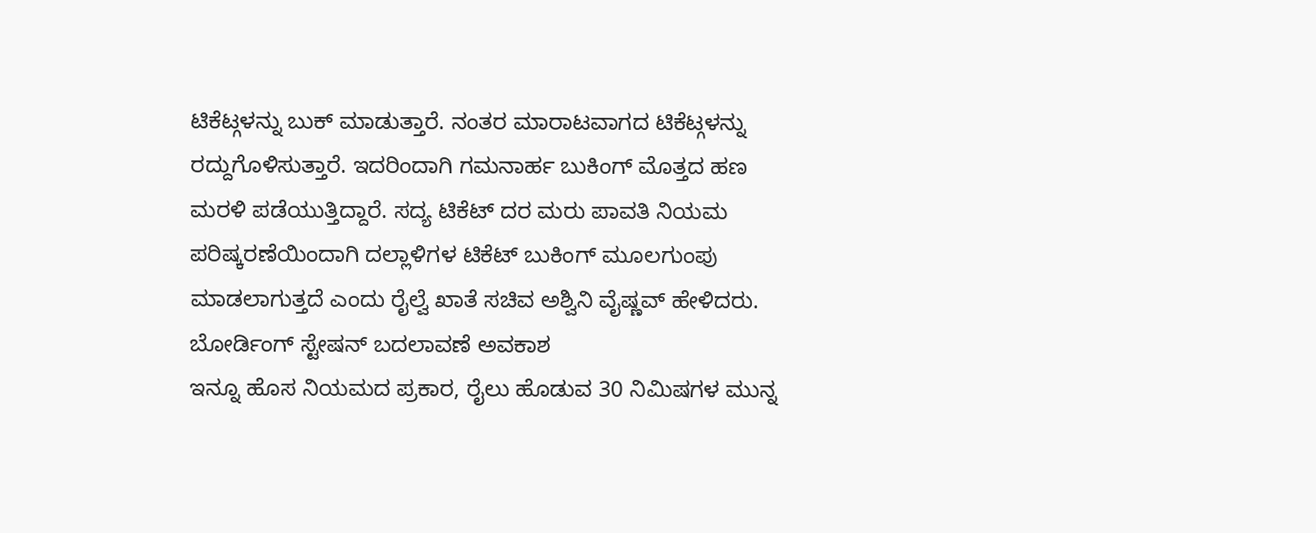ಟಿಕೆಟ್ಗಳನ್ನು ಬುಕ್ ಮಾಡುತ್ತಾರೆ. ನಂತರ ಮಾರಾಟವಾಗದ ಟಿಕೆಟ್ಗಳನ್ನು ರದ್ದುಗೊಳಿಸುತ್ತಾರೆ. ಇದರಿಂದಾಗಿ ಗಮನಾರ್ಹ ಬುಕಿಂಗ್ ಮೊತ್ತದ ಹಣ ಮರಳಿ ಪಡೆಯುತ್ತಿದ್ದಾರೆ. ಸದ್ಯ ಟಿಕೆಟ್ ದರ ಮರು ಪಾವತಿ ನಿಯಮ ಪರಿಷ್ಕರಣೆಯಿಂದಾಗಿ ದಲ್ಲಾಳಿಗಳ ಟಿಕೆಟ್ ಬುಕಿಂಗ್ ಮೂಲಗುಂಪು ಮಾಡಲಾಗುತ್ತದೆ ಎಂದು ರೈಲ್ವೆ ಖಾತೆ ಸಚಿವ ಅಶ್ವಿನಿ ವೈಷ್ಣವ್ ಹೇಳಿದರು.
ಬೋರ್ಡಿಂಗ್ ಸ್ಟೇಷನ್ ಬದಲಾವಣೆ ಅವಕಾಶ
ಇನ್ನೂ ಹೊಸ ನಿಯಮದ ಪ್ರಕಾರ, ರೈಲು ಹೊಡುವ 30 ನಿಮಿಷಗಳ ಮುನ್ನ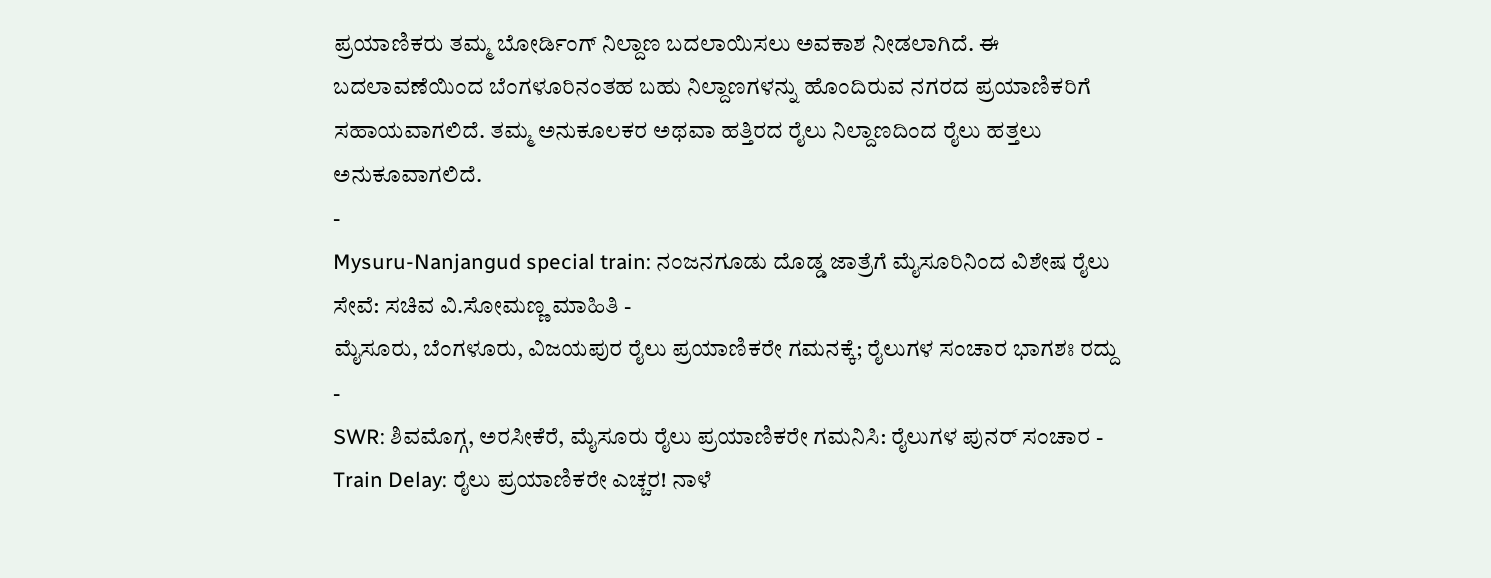ಪ್ರಯಾಣಿಕರು ತಮ್ಮ ಬೋರ್ಡಿಂಗ್ ನಿಲ್ದಾಣ ಬದಲಾಯಿಸಲು ಅವಕಾಶ ನೀಡಲಾಗಿದೆ. ಈ ಬದಲಾವಣೆಯಿಂದ ಬೆಂಗಳೂರಿನಂತಹ ಬಹು ನಿಲ್ದಾಣಗಳನ್ನು ಹೊಂದಿರುವ ನಗರದ ಪ್ರಯಾಣಿಕರಿಗೆ ಸಹಾಯವಾಗಲಿದೆ. ತಮ್ಮ ಅನುಕೂಲಕರ ಅಥವಾ ಹತ್ತಿರದ ರೈಲು ನಿಲ್ದಾಣದಿಂದ ರೈಲು ಹತ್ತಲು ಅನುಕೂವಾಗಲಿದೆ.
-
Mysuru-Nanjangud special train: ನಂಜನಗೂಡು ದೊಡ್ಡ ಜಾತ್ರೆಗೆ ಮೈಸೂರಿನಿಂದ ವಿಶೇಷ ರೈಲು ಸೇವೆ: ಸಚಿವ ವಿ.ಸೋಮಣ್ಣ ಮಾಹಿತಿ -
ಮೈಸೂರು, ಬೆಂಗಳೂರು, ವಿಜಯಪುರ ರೈಲು ಪ್ರಯಾಣಿಕರೇ ಗಮನಕ್ಕೆ; ರೈಲುಗಳ ಸಂಚಾರ ಭಾಗಶಃ ರದ್ದು -
SWR: ಶಿವಮೊಗ್ಗ, ಅರಸೀಕೆರೆ, ಮೈಸೂರು ರೈಲು ಪ್ರಯಾಣಿಕರೇ ಗಮನಿಸಿ: ರೈಲುಗಳ ಪುನರ್ ಸಂಚಾರ -
Train Delay: ರೈಲು ಪ್ರಯಾಣಿಕರೇ ಎಚ್ಚರ! ನಾಳೆ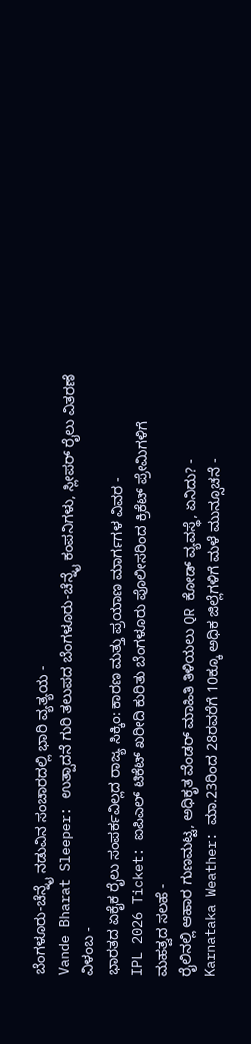ಬೆಂಗಳೂರು-ಚೆನ್ನೈ ನಡುವಿನ ಸಂಚಾರದಲ್ಲಿ ಭಾರಿ ವ್ಯತ್ಯಯ -
Vande Bharat Sleeper: ಉತ್ಪಾದನೆ ಗುರಿ ತಲುಪದ ಬೆಂಗಳೂರು-ಚೆನ್ನೈ ಕಂಪನಿಗಳು, ಸ್ಲೀಪರ್ ರೈಲು ವಿತರಣೆ ವಿಳಂಬ -
ಭಾರತದ ಏಕೈಕ ರೈಲು ಸಂಪರ್ಕವಿಲ್ಲದ ರಾಜ್ಯ ಸಿಕ್ಕಿಂ: ಕಾರಣ ಮತ್ತು ಪ್ರಯಾಣ ಮಾರ್ಗಗಳ ವಿವರ -
IPL 2026 Ticket: ಐಪಿಎಲ್ ಟಿಕೆಟ್ ಖರೀದಿ ಕುರಿತು ಬೆಂಗಳೂರು ಪೊಲೀಸರಿಂದ ಕ್ರಿಕೆಟ್ ಪ್ರೇಮಿಗಳಿಗೆ ಮಹತ್ವದ ಸಲಹೆ -
ರೈಲಿನಲ್ಲಿ ಆಹಾರ ಗುಣಮಟ್ಟ, ಅಧಿಕೃತ ವೆಂಡರ್ ಮಾಹಿತಿ ತಿಳಿಯಲು QR ಕೋಡ್ ವ್ಯವಸ್ಥೆ, ಏನಿದು? -
Karnataka Weather: ಮಾ.23ರಿಂದ 28ರವರೆಗೆ 10ಕ್ಕೂ ಅಧಿಕ ಜಿಲ್ಲೆಗಳಿಗೆ ಮಳೆ ಮುನ್ಸೂಚನೆ -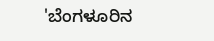'ಬೆಂಗಳೂರಿನ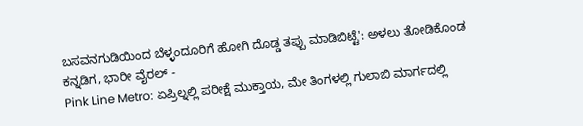ಬಸವನಗುಡಿಯಿಂದ ಬೆಳ್ಳಂದೂರಿಗೆ ಹೋಗಿ ದೊಡ್ಡ ತಪ್ಪು ಮಾಡಿಬಿಟ್ಟೆ': ಅಳಲು ತೋಡಿಕೊಂಡ ಕನ್ನಡಿಗ, ಭಾರೀ ವೈರಲ್ -
Pink Line Metro: ಏಪ್ರಿಲ್ನಲ್ಲಿ ಪರೀಕ್ಷೆ ಮುಕ್ತಾಯ, ಮೇ ತಿಂಗಳಲ್ಲಿ ಗುಲಾಬಿ ಮಾರ್ಗದಲ್ಲಿ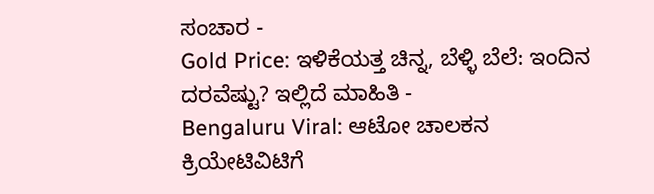ಸಂಚಾರ -
Gold Price: ಇಳಿಕೆಯತ್ತ ಚಿನ್ನ, ಬೆಳ್ಳಿ ಬೆಲೆ: ಇಂದಿನ ದರವೆಷ್ಟು? ಇಲ್ಲಿದೆ ಮಾಹಿತಿ -
Bengaluru Viral: ಆಟೋ ಚಾಲಕನ ಕ್ರಿಯೇಟಿವಿಟಿಗೆ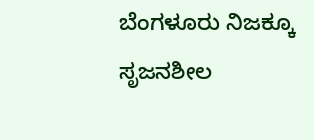ಬೆಂಗಳೂರು ನಿಜಕ್ಕೂ ಸೃಜನಶೀಲ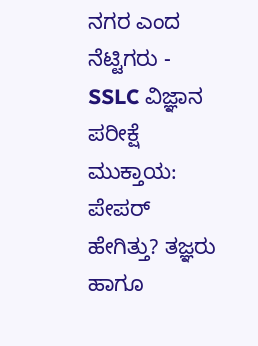ನಗರ ಎಂದ ನೆಟ್ಟಿಗರು -
SSLC ವಿಜ್ಞಾನ ಪರೀಕ್ಷೆ ಮುಕ್ತಾಯ: ಪೇಪರ್ ಹೇಗಿತ್ತು? ತಜ್ಞರು ಹಾಗೂ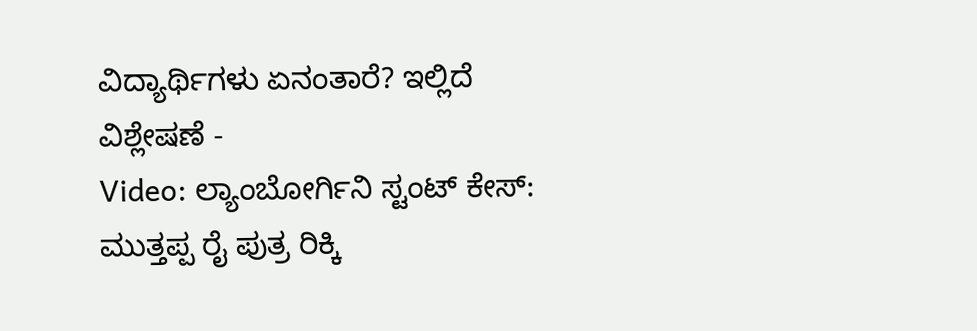ವಿದ್ಯಾರ್ಥಿಗಳು ಏನಂತಾರೆ? ಇಲ್ಲಿದೆ ವಿಶ್ಲೇಷಣೆ -
Video: ಲ್ಯಾಂಬೋರ್ಗಿನಿ ಸ್ಟಂಟ್ ಕೇಸ್: ಮುತ್ತಪ್ಪ ರೈ ಪುತ್ರ ರಿಕ್ಕಿ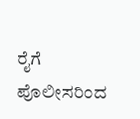ರೈಗೆ ಪೊಲೀಸರಿಂದ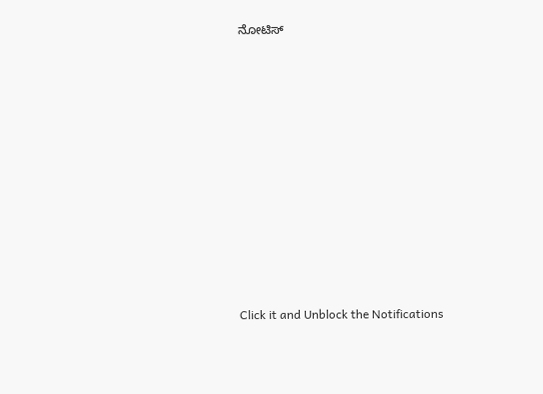ನೋಟಿಸ್













Click it and Unblock the Notifications